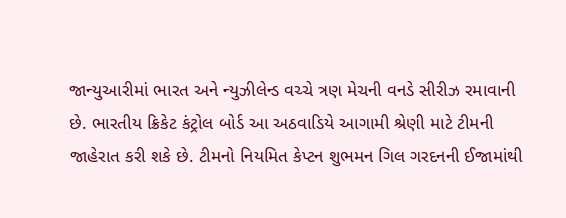જાન્યુઆરીમાં ભારત અને ન્યુઝીલેન્ડ વચ્ચે ત્રણ મેચની વનડે સીરીઝ રમાવાની છે. ભારતીય ક્રિકેટ કંટ્રોલ બોર્ડ આ અઠવાડિયે આગામી શ્રેણી માટે ટીમની જાહેરાત કરી શકે છે. ટીમનો નિયમિત કેપ્ટન શુભમન ગિલ ગરદનની ઈજામાંથી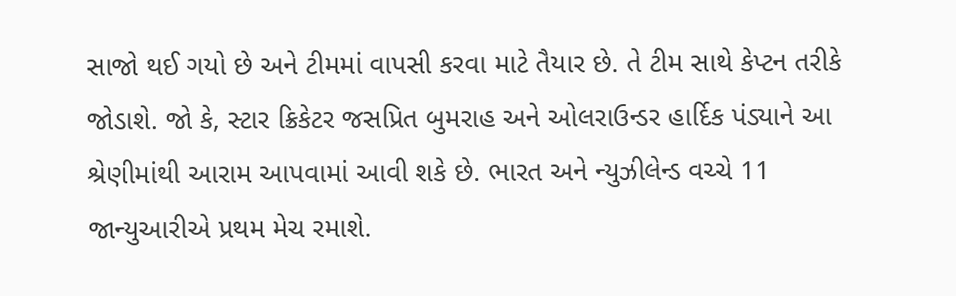સાજો થઈ ગયો છે અને ટીમમાં વાપસી કરવા માટે તૈયાર છે. તે ટીમ સાથે કેપ્ટન તરીકે જોડાશે. જો કે, સ્ટાર ક્રિકેટર જસપ્રિત બુમરાહ અને ઓલરાઉન્ડર હાર્દિક પંડ્યાને આ શ્રેણીમાંથી આરામ આપવામાં આવી શકે છે. ભારત અને ન્યુઝીલેન્ડ વચ્ચે 11 જાન્યુઆરીએ પ્રથમ મેચ રમાશે.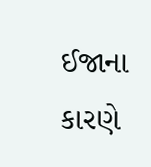ઈજાના કારણે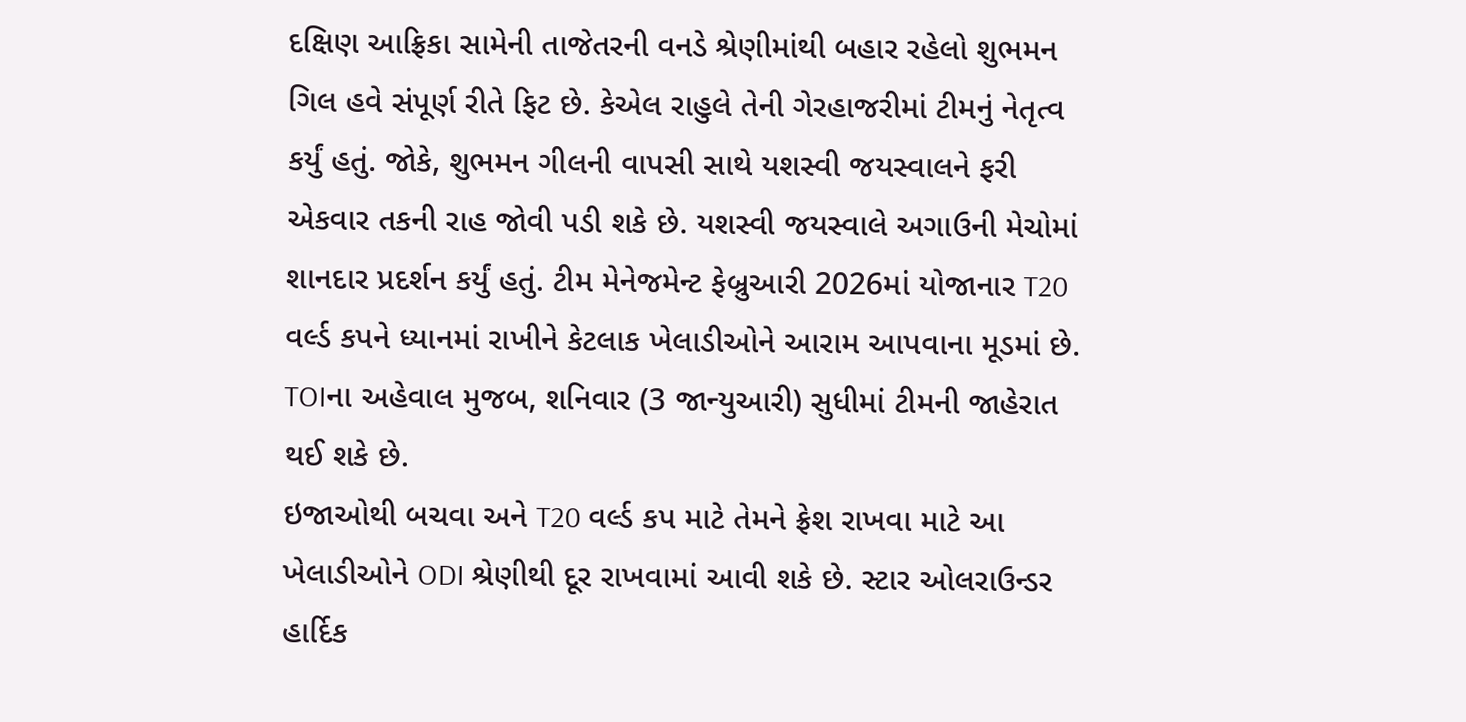દક્ષિણ આફ્રિકા સામેની તાજેતરની વનડે શ્રેણીમાંથી બહાર રહેલો શુભમન ગિલ હવે સંપૂર્ણ રીતે ફિટ છે. કેએલ રાહુલે તેની ગેરહાજરીમાં ટીમનું નેતૃત્વ કર્યું હતું. જોકે, શુભમન ગીલની વાપસી સાથે યશસ્વી જયસ્વાલને ફરી એકવાર તકની રાહ જોવી પડી શકે છે. યશસ્વી જયસ્વાલે અગાઉની મેચોમાં શાનદાર પ્રદર્શન કર્યું હતું. ટીમ મેનેજમેન્ટ ફેબ્રુઆરી 2026માં યોજાનાર T20 વર્લ્ડ કપને ધ્યાનમાં રાખીને કેટલાક ખેલાડીઓને આરામ આપવાના મૂડમાં છે. TOIના અહેવાલ મુજબ, શનિવાર (3 જાન્યુઆરી) સુધીમાં ટીમની જાહેરાત થઈ શકે છે.
ઇજાઓથી બચવા અને T20 વર્લ્ડ કપ માટે તેમને ફ્રેશ રાખવા માટે આ ખેલાડીઓને ODI શ્રેણીથી દૂર રાખવામાં આવી શકે છે. સ્ટાર ઓલરાઉન્ડર હાર્દિક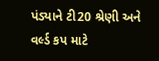પંડ્યાને ટી20 શ્રેણી અને વર્લ્ડ કપ માટે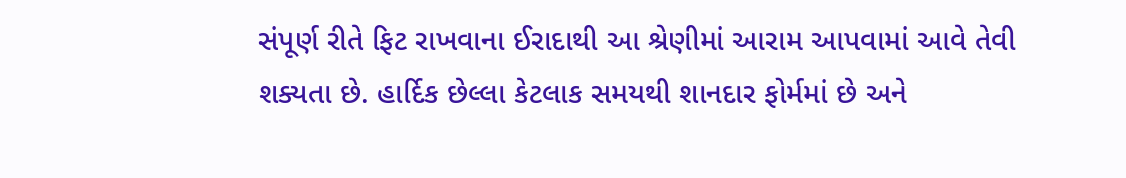સંપૂર્ણ રીતે ફિટ રાખવાના ઈરાદાથી આ શ્રેણીમાં આરામ આપવામાં આવે તેવી શક્યતા છે. હાર્દિક છેલ્લા કેટલાક સમયથી શાનદાર ફોર્મમાં છે અને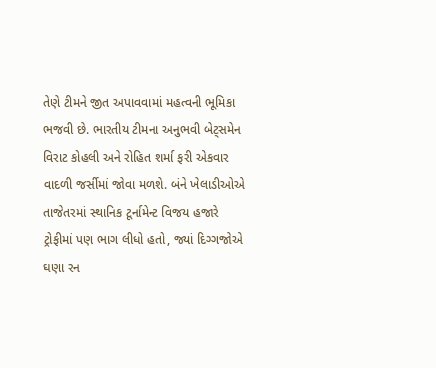તેણે ટીમને જીત અપાવવામાં મહત્વની ભૂમિકા ભજવી છે. ભારતીય ટીમના અનુભવી બેટ્સમેન વિરાટ કોહલી અને રોહિત શર્મા ફરી એકવાર વાદળી જર્સીમાં જોવા મળશે. બંને ખેલાડીઓએ તાજેતરમાં સ્થાનિક ટૂર્નામેન્ટ વિજય હજારે ટ્રોફીમાં પણ ભાગ લીધો હતો, જ્યાં દિગ્ગજોએ ઘણા રન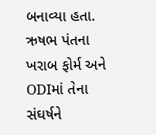બનાવ્યા હતા.
ઋષભ પંતના ખરાબ ફોર્મ અને ODIમાં તેના સંઘર્ષને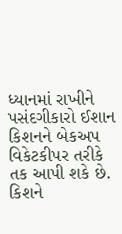ધ્યાનમાં રાખીને પસંદગીકારો ઈશાન કિશનને બેકઅપ વિકેટકીપર તરીકે તક આપી શકે છે. કિશને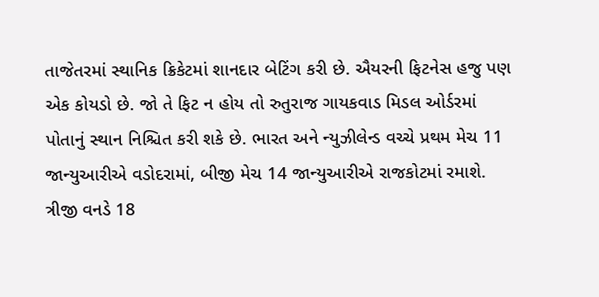તાજેતરમાં સ્થાનિક ક્રિકેટમાં શાનદાર બેટિંગ કરી છે. ઐયરની ફિટનેસ હજુ પણ એક કોયડો છે. જો તે ફિટ ન હોય તો રુતુરાજ ગાયકવાડ મિડલ ઓર્ડરમાં પોતાનું સ્થાન નિશ્ચિત કરી શકે છે. ભારત અને ન્યુઝીલેન્ડ વચ્ચે પ્રથમ મેચ 11 જાન્યુઆરીએ વડોદરામાં, બીજી મેચ 14 જાન્યુઆરીએ રાજકોટમાં રમાશે. ત્રીજી વનડે 18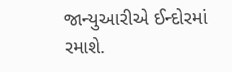જાન્યુઆરીએ ઈન્દોરમાં રમાશે.